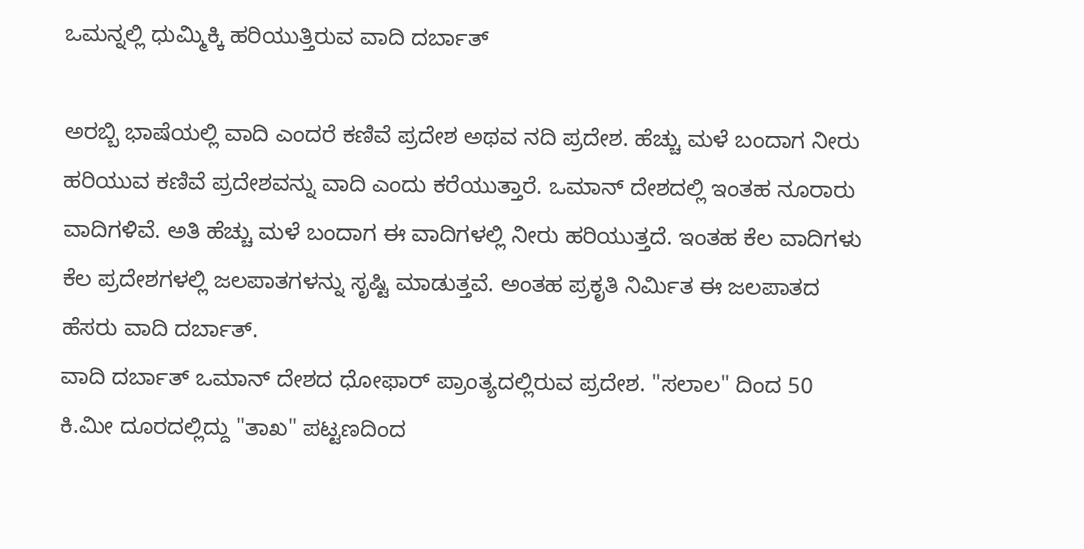ಒಮನ್ನಲ್ಲಿ ಧುಮ್ಮಿಕ್ಕಿ ಹರಿಯುತ್ತಿರುವ ವಾದಿ ದರ್ಬಾತ್

ಅರಬ್ಬಿ ಭಾಷೆಯಲ್ಲಿ ವಾದಿ ಎಂದರೆ ಕಣಿವೆ ಪ್ರದೇಶ ಅಥವ ನದಿ ಪ್ರದೇಶ. ಹೆಚ್ಚು ಮಳೆ ಬಂದಾಗ ನೀರು ಹರಿಯುವ ಕಣಿವೆ ಪ್ರದೇಶವನ್ನು ವಾದಿ ಎಂದು ಕರೆಯುತ್ತಾರೆ. ಒಮಾನ್ ದೇಶದಲ್ಲಿ ಇಂತಹ ನೂರಾರು ವಾದಿಗಳಿವೆ. ಅತಿ ಹೆಚ್ಚು ಮಳೆ ಬಂದಾಗ ಈ ವಾದಿಗಳಲ್ಲಿ ನೀರು ಹರಿಯುತ್ತದೆ. ಇಂತಹ ಕೆಲ ವಾದಿಗಳು ಕೆಲ ಪ್ರದೇಶಗಳಲ್ಲಿ ಜಲಪಾತಗಳನ್ನು ಸೃಷ್ಟಿ ಮಾಡುತ್ತವೆ. ಅಂತಹ ಪ್ರಕೃತಿ ನಿರ್ಮಿತ ಈ ಜಲಪಾತದ ಹೆಸರು ವಾದಿ ದರ್ಬಾತ್.
ವಾದಿ ದರ್ಬಾತ್ ಒಮಾನ್ ದೇಶದ ಧೋಫಾರ್ ಪ್ರಾಂತ್ಯದಲ್ಲಿರುವ ಪ್ರದೇಶ. "ಸಲಾಲ" ದಿಂದ 50 ಕಿ.ಮೀ ದೂರದಲ್ಲಿದ್ದು "ತಾಖ" ಪಟ್ಟಣದಿಂದ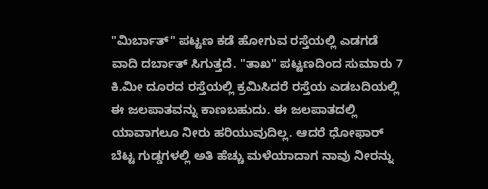"ಮಿರ್ಬಾತ್" ಪಟ್ಟಣ ಕಡೆ ಹೋಗುವ ರಸ್ತೆಯಲ್ಲಿ ಎಡಗಡೆ ವಾದಿ ದರ್ಬಾತ್ ಸಿಗುತ್ತದೆ. "ತಾಖ" ಪಟ್ಟಣದಿಂದ ಸುಮಾರು 7 ಕಿ.ಮೀ ದೂರದ ರಸ್ತೆಯಲ್ಲಿ ಕ್ರಮಿಸಿದರೆ ರಸ್ತೆಯ ಎಡಬದಿಯಲ್ಲಿ ಈ ಜಲಪಾತವನ್ನು ಕಾಣಬಹುದು. ಈ ಜಲಪಾತದಲ್ಲಿ ಯಾವಾಗಲೂ ನೀರು ಹರಿಯುವುದಿಲ್ಲ. ಆದರೆ ಧೋಫಾರ್ ಬೆಟ್ಟ ಗುಡ್ಡಗಳಲ್ಲಿ ಅತಿ ಹೆಚ್ಚು ಮಳೆಯಾದಾಗ ನಾವು ನೀರನ್ನು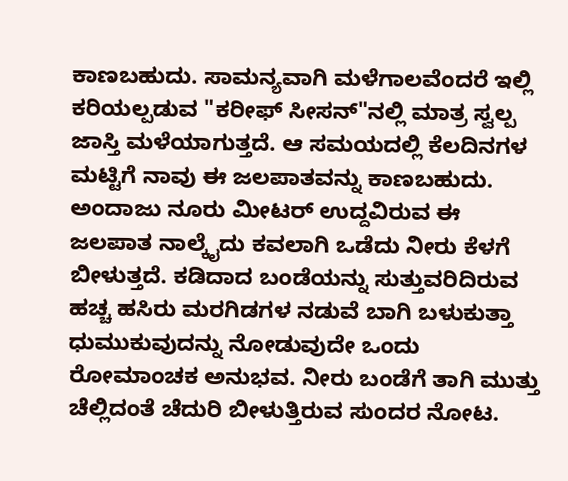ಕಾಣಬಹುದು. ಸಾಮನ್ಯವಾಗಿ ಮಳೆಗಾಲವೆಂದರೆ ಇಲ್ಲಿ ಕರಿಯಲ್ಪಡುವ "ಕರೀಫ್ ಸೀಸನ್"ನಲ್ಲಿ ಮಾತ್ರ ಸ್ವಲ್ಪ ಜಾಸ್ತಿ ಮಳೆಯಾಗುತ್ತದೆ. ಆ ಸಮಯದಲ್ಲಿ ಕೆಲದಿನಗಳ ಮಟ್ಟಿಗೆ ನಾವು ಈ ಜಲಪಾತವನ್ನು ಕಾಣಬಹುದು.
ಅಂದಾಜು ನೂರು ಮೀಟರ್ ಉದ್ದವಿರುವ ಈ ಜಲಪಾತ ನಾಲ್ಕೈದು ಕವಲಾಗಿ ಒಡೆದು ನೀರು ಕೆಳಗೆ ಬೀಳುತ್ತದೆ. ಕಡಿದಾದ ಬಂಡೆಯನ್ನು ಸುತ್ತುವರಿದಿರುವ ಹಚ್ಚ ಹಸಿರು ಮರಗಿಡಗಳ ನಡುವೆ ಬಾಗಿ ಬಳುಕುತ್ತಾ ಧುಮುಕುವುದನ್ನು ನೋಡುವುದೇ ಒಂದು ರೋಮಾಂಚಕ ಅನುಭವ. ನೀರು ಬಂಡೆಗೆ ತಾಗಿ ಮುತ್ತು ಚೆಲ್ಲಿದಂತೆ ಚೆದುರಿ ಬೀಳುತ್ತಿರುವ ಸುಂದರ ನೋಟ.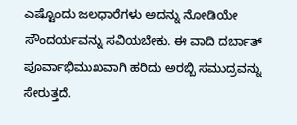ಎಷ್ಟೊಂದು ಜಲಧಾರೆಗಳು ಅದನ್ನು ನೋಡಿಯೇ ಸೌಂದರ್ಯವನ್ನು ಸವಿಯಬೇಕು. ಈ ವಾದಿ ದರ್ಬಾತ್ ಪೂರ್ವಾಭಿಮುಖವಾಗಿ ಹರಿದು ಅರಬ್ಬಿ ಸಮುದ್ರವನ್ನು ಸೇರುತ್ತದೆ.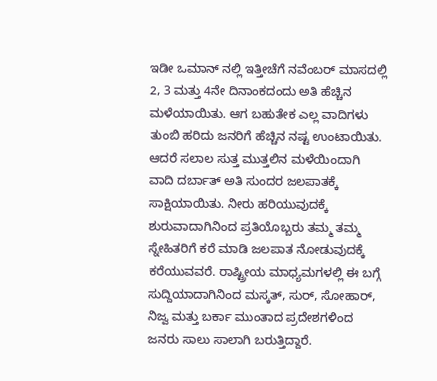ಇಡೀ ಒಮಾನ್ ನಲ್ಲಿ ಇತ್ತೀಚೆಗೆ ನವೆಂಬರ್ ಮಾಸದಲ್ಲಿ 2, 3 ಮತ್ತು 4ನೇ ದಿನಾಂಕದಂದು ಅತಿ ಹೆಚ್ಚಿನ ಮಳೆಯಾಯಿತು. ಆಗ ಬಹುತೇಕ ಎಲ್ಲ ವಾದಿಗಳು ತುಂಬಿ ಹರಿದು ಜನರಿಗೆ ಹೆಚ್ಚಿನ ನಷ್ಟ ಉಂಟಾಯಿತು. ಆದರೆ ಸಲಾಲ ಸುತ್ತ ಮುತ್ತಲಿನ ಮಳೆಯಿಂದಾಗಿ ವಾದಿ ದರ್ಬಾತ್ ಅತಿ ಸುಂದರ ಜಲಪಾತಕ್ಕೆ ಸಾಕ್ಷಿಯಾಯಿತು. ನೀರು ಹರಿಯುವುದಕ್ಕೆ ಶುರುವಾದಾಗಿನಿಂದ ಪ್ರತಿಯೊಬ್ಬರು ತಮ್ಮ ತಮ್ಮ ಸ್ನೇಹಿತರಿಗೆ ಕರೆ ಮಾಡಿ ಜಲಪಾತ ನೋಡುವುದಕ್ಕೆ ಕರೆಯುವವರೆ. ರಾಷ್ಟ್ರೀಯ ಮಾಧ್ಯಮಗಳಲ್ಲಿ ಈ ಬಗ್ಗೆ ಸುದ್ದಿಯಾದಾಗಿನಿಂದ ಮಸ್ಕತ್, ಸುರ್, ಸೋಹಾರ್, ನಿಜ್ವ ಮತ್ತು ಬರ್ಕಾ ಮುಂತಾದ ಪ್ರದೇಶಗಳಿಂದ ಜನರು ಸಾಲು ಸಾಲಾಗಿ ಬರುತ್ತಿದ್ದಾರೆ.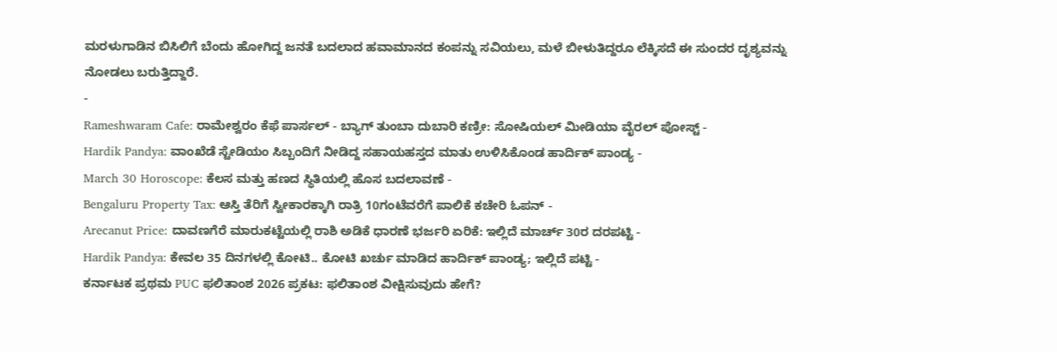ಮರಳುಗಾಡಿನ ಬಿಸಿಲಿಗೆ ಬೆಂದು ಹೋಗಿದ್ದ ಜನತೆ ಬದಲಾದ ಹವಾಮಾನದ ಕಂಪನ್ನು ಸವಿಯಲು, ಮಳೆ ಬೀಳುತಿದ್ದರೂ ಲೆಕ್ಕಿಸದೆ ಈ ಸುಂದರ ದೃಶ್ಯವನ್ನು ನೋಡಲು ಬರುತ್ತಿದ್ದಾರೆ.
-
Rameshwaram Cafe: ರಾಮೇಶ್ವರಂ ಕೆಫೆ ಪಾರ್ಸಲ್ - ಬ್ಯಾಗ್ ತುಂಬಾ ದುಬಾರಿ ಕಣ್ರೀ: ಸೋಷಿಯಲ್ ಮೀಡಿಯಾ ವೈರಲ್ ಪೋಸ್ಟ್ -
Hardik Pandya: ವಾಂಖೆಡೆ ಸ್ಟೇಡಿಯಂ ಸಿಬ್ಬಂದಿಗೆ ನೀಡಿದ್ದ ಸಹಾಯಹಸ್ತದ ಮಾತು ಉಳಿಸಿಕೊಂಡ ಹಾರ್ದಿಕ್ ಪಾಂಡ್ಯ -
March 30 Horoscope: ಕೆಲಸ ಮತ್ತು ಹಣದ ಸ್ಥಿತಿಯಲ್ಲಿ ಹೊಸ ಬದಲಾವಣೆ -
Bengaluru Property Tax: ಆಸ್ತಿ ತೆರಿಗೆ ಸ್ವೀಕಾರಕ್ಕಾಗಿ ರಾತ್ರಿ 10ಗಂಟೆವರೆಗೆ ಪಾಲಿಕೆ ಕಚೇರಿ ಓಪನ್ -
Arecanut Price: ದಾವಣಗೆರೆ ಮಾರುಕಟ್ಟೆಯಲ್ಲಿ ರಾಶಿ ಅಡಿಕೆ ಧಾರಣೆ ಭರ್ಜರಿ ಏರಿಕೆ: ಇಲ್ಲಿದೆ ಮಾರ್ಚ್ 30ರ ದರಪಟ್ಟಿ -
Hardik Pandya: ಕೇವಲ 35 ದಿನಗಳಲ್ಲಿ ಕೋಟಿ.. ಕೋಟಿ ಖರ್ಚು ಮಾಡಿದ ಹಾರ್ದಿಕ್ ಪಾಂಡ್ಯ; ಇಲ್ಲಿದೆ ಪಟ್ಟಿ -
ಕರ್ನಾಟಕ ಪ್ರಥಮ PUC ಫಲಿತಾಂಶ 2026 ಪ್ರಕಟ: ಫಲಿತಾಂಶ ವೀಕ್ಷಿಸುವುದು ಹೇಗೆ?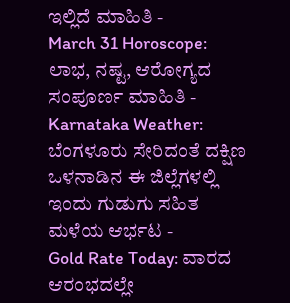ಇಲ್ಲಿದೆ ಮಾಹಿತಿ -
March 31 Horoscope: ಲಾಭ, ನಷ್ಟ, ಆರೋಗ್ಯದ ಸಂಪೂರ್ಣ ಮಾಹಿತಿ -
Karnataka Weather: ಬೆಂಗಳೂರು ಸೇರಿದಂತೆ ದಕ್ಷಿಣ ಒಳನಾಡಿನ ಈ ಜಿಲ್ಲೆಗಳಲ್ಲಿ ಇಂದು ಗುಡುಗು ಸಹಿತ ಮಳೆಯ ಆರ್ಭಟ -
Gold Rate Today: ವಾರದ ಆರಂಭದಲ್ಲೇ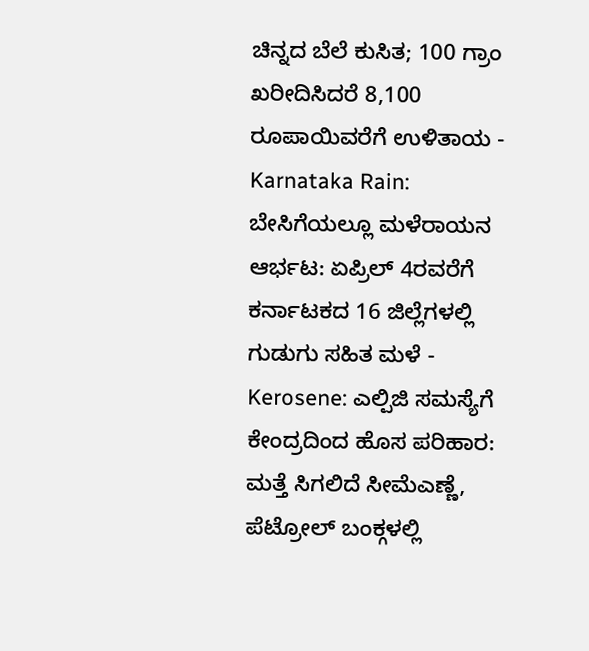ಚಿನ್ನದ ಬೆಲೆ ಕುಸಿತ; 100 ಗ್ರಾಂ ಖರೀದಿಸಿದರೆ 8,100 ರೂಪಾಯಿವರೆಗೆ ಉಳಿತಾಯ -
Karnataka Rain: ಬೇಸಿಗೆಯಲ್ಲೂ ಮಳೆರಾಯನ ಆರ್ಭಟ: ಏಪ್ರಿಲ್ 4ರವರೆಗೆ ಕರ್ನಾಟಕದ 16 ಜಿಲ್ಲೆಗಳಲ್ಲಿ ಗುಡುಗು ಸಹಿತ ಮಳೆ -
Kerosene: ಎಲ್ಪಿಜಿ ಸಮಸ್ಯೆಗೆ ಕೇಂದ್ರದಿಂದ ಹೊಸ ಪರಿಹಾರ: ಮತ್ತೆ ಸಿಗಲಿದೆ ಸೀಮೆಎಣ್ಣೆ, ಪೆಟ್ರೋಲ್ ಬಂಕ್ಗಳಲ್ಲಿ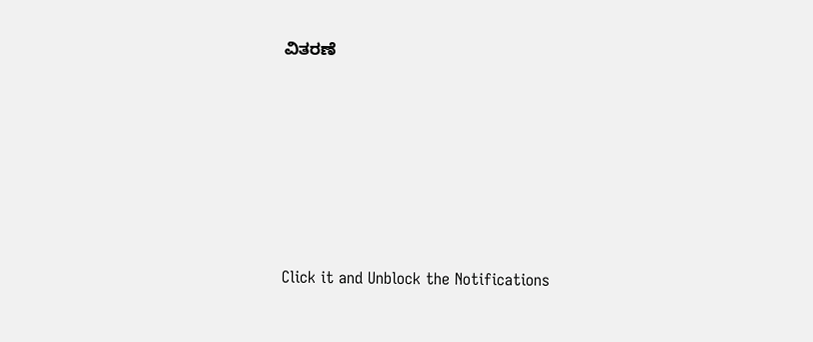ವಿತರಣೆ












Click it and Unblock the Notifications